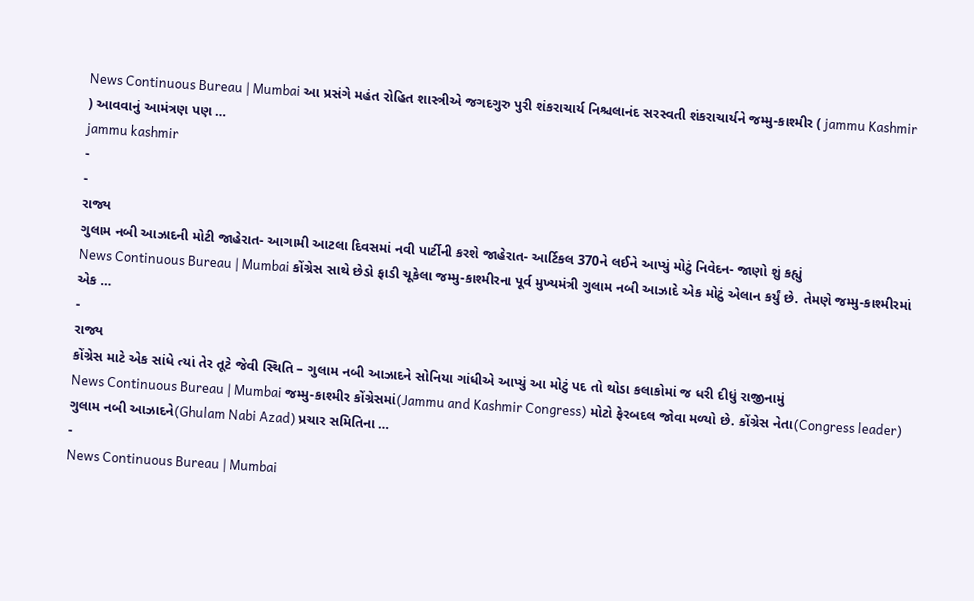News Continuous Bureau | Mumbai આ પ્રસંગે મહંત રોહિત શાસ્ત્રીએ જગદગુરુ પુરી શંકરાચાર્ય નિશ્ચલાનંદ સરસ્વતી શંકરાચાર્યને જમ્મુ-કાશ્મીર ( jammu Kashmir ) આવવાનું આમંત્રણ પણ …
jammu kashmir
-
-
રાજ્ય
ગુલામ નબી આઝાદની મોટી જાહેરાત- આગામી આટલા દિવસમાં નવી પાર્ટીની કરશે જાહેરાત- આર્ટિકલ 370ને લઈને આપ્યું મોટું નિવેદન- જાણો શું કહ્યું
News Continuous Bureau | Mumbai કોંગ્રેસ સાથે છેડો ફાડી ચૂકેલા જમ્મુ-કાશ્મીરના પૂર્વ મુખ્યમંત્રી ગુલામ નબી આઝાદે એક મોટું એલાન કર્યું છે. તેમણે જમ્મુ-કાશ્મીરમાં એક …
-
રાજ્ય
કોંગ્રેસ માટે એક સાંધે ત્યાં તેર તૂટે જેવી સ્થિતિ – ગુલામ નબી આઝાદને સોનિયા ગાંધીએ આપ્યું આ મોટું પદ તો થોડા કલાકોમાં જ ધરી દીધું રાજીનામું
News Continuous Bureau | Mumbai જમ્મુ-કાશ્મીર કોંગ્રેસમાં(Jammu and Kashmir Congress) મોટો ફેરબદલ જોવા મળ્યો છે. કોંગ્રેસ નેતા(Congress leader) ગુલામ નબી આઝાદને(Ghulam Nabi Azad) પ્રચાર સમિતિના …
-
News Continuous Bureau | Mumbai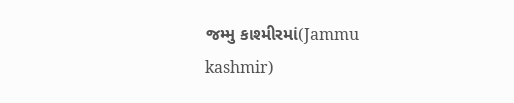જમ્મુ કાશ્મીરમાં(Jammu kashmir)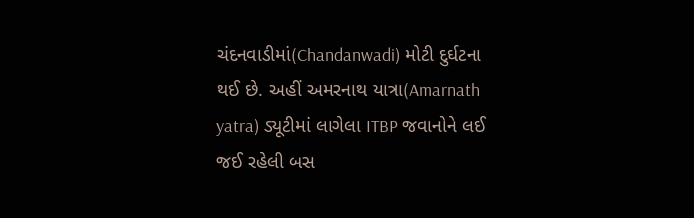ચંદનવાડીમાં(Chandanwadi) મોટી દુર્ઘટના થઈ છે. અહીં અમરનાથ યાત્રા(Amarnath yatra) ડ્યૂટીમાં લાગેલા ITBP જવાનોને લઈ જઈ રહેલી બસ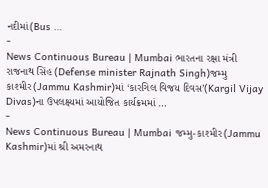નદીમાં(Bus …
-
News Continuous Bureau | Mumbai ભારતના રક્ષા મંત્રી રાજનાથ સિંહ (Defense minister Rajnath Singh)જમ્મુ કાશ્મીર(Jammu Kashmir)માં ‘કારગિલ વિજય દિવસ’(Kargil Vijay Divas)ના ઉપલક્ષ્યમાં આયોજિત કાર્યક્રમમાં …
-
News Continuous Bureau | Mumbai જમ્મુ-કાશ્મીર(Jammu Kashmir)માં શ્રી અમરનાથ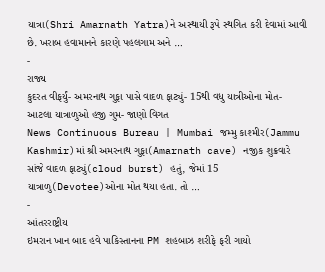યાત્રા(Shri Amarnath Yatra)ને અસ્થાયી રૂપે સ્થગિત કરી દેવામાં આવી છે. ખરાબ હવામાનને કારણે પહલગામ અને …
-
રાજ્ય
કુદરત વીફર્યું- અમરનાથ ગુફા પાસે વાદળ ફાટ્યું- 15થી વધુ યાત્રીઓના મોત- આટલા યાત્રાળુઓ હજી ગુમ- જાણો વિગત
News Continuous Bureau | Mumbai જમ્મુ કાશ્મીર(Jammu Kashmir)માં શ્રી અમરનાથ ગુફા(Amarnath cave) નજીક શુક્રવારે સાંજે વાદળ ફાટ્યું(cloud burst) હતું, જેમાં 15 યાત્રાળુ(Devotee)ઓના મોત થયા હતા. તો …
-
આંતરરાષ્ટ્રીય
ઇમરાન ખાન બાદ હવે પાકિસ્તાનના PM શહબાઝ શરીફે ફરી ગાયો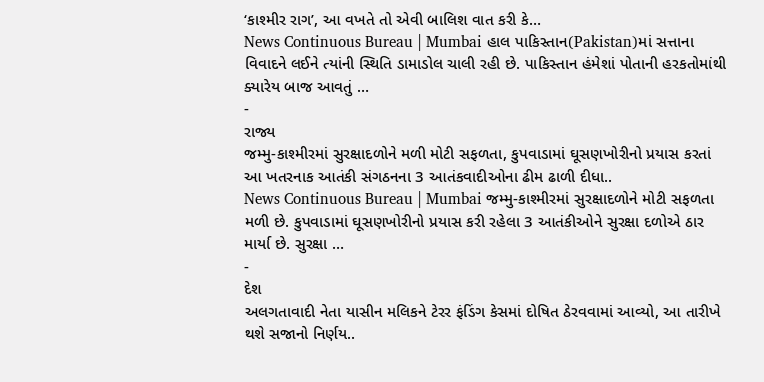‘કાશ્મીર રાગ’, આ વખતે તો એવી બાલિશ વાત કરી કે…
News Continuous Bureau | Mumbai હાલ પાકિસ્તાન(Pakistan)માં સત્તાના વિવાદને લઈને ત્યાંની સ્થિતિ ડામાડોલ ચાલી રહી છે. પાકિસ્તાન હંમેશાં પોતાની હરકતોમાંથી ક્યારેય બાજ આવતું …
-
રાજ્ય
જમ્મુ-કાશ્મીરમાં સુરક્ષાદળોને મળી મોટી સફળતા, કુપવાડામાં ઘૂસણખોરીનો પ્રયાસ કરતાં આ ખતરનાક આતંકી સંગઠનના 3 આતંકવાદીઓના ઢીમ ઢાળી દીધા..
News Continuous Bureau | Mumbai જમ્મુ-કાશ્મીરમાં સુરક્ષાદળોને મોટી સફળતા મળી છે. કુપવાડામાં ઘૂસણખોરીનો પ્રયાસ કરી રહેલા 3 આતંકીઓને સુરક્ષા દળોએ ઠાર માર્યા છે. સુરક્ષા …
-
દેશ
અલગતાવાદી નેતા યાસીન મલિકને ટેરર ફંડિંગ કેસમાં દોષિત ઠેરવવામાં આવ્યો, આ તારીખે થશે સજાનો નિર્ણય..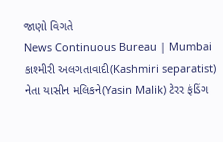જાણો વિગતે
News Continuous Bureau | Mumbai કાશ્મીરી અલગતાવાદી(Kashmiri separatist) નેતા યાસીન મલિકને(Yasin Malik) ટેરર ફંડિંગ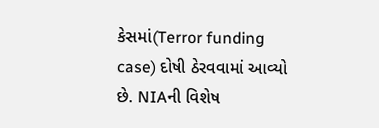કેસમાં(Terror funding case) દોષી ઠેરવવામાં આવ્યો છે. NIAની વિશેષ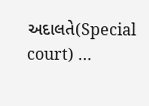અદાલતે(Special court) …